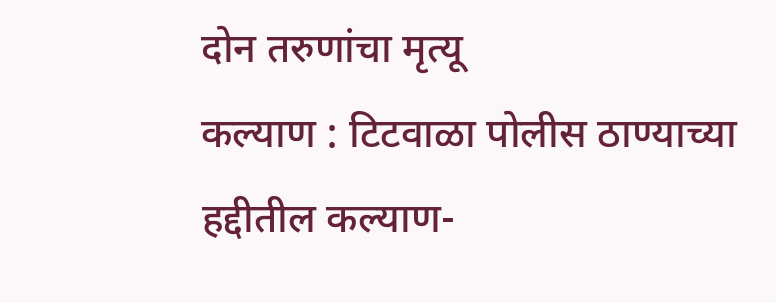दोन तरुणांचा मृत्यू
कल्याण : टिटवाळा पोलीस ठाण्याच्या हद्दीतील कल्याण-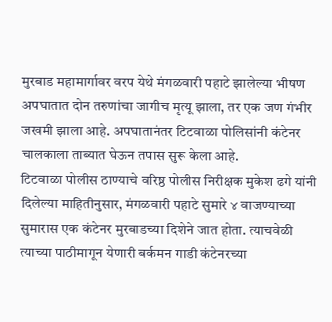मुरबाड महामार्गावर वरप येथे मंगळवारी पहाटे झालेल्या भीषण अपघातात दोन तरुणांचा जागीच मृत्यू झाला, तर एक जण गंभीर जखमी झाला आहे. अपघातानंतर टिटवाळा पोलिसांनी कंटेनर चालकाला ताब्यात घेऊन तपास सुरू केला आहे.
टिटवाळा पोलीस ठाण्याचे वरिष्ठ पोलीस निरीक्षक मुकेश ढगे यांनी दिलेल्या माहितीनुसार, मंगळवारी पहाटे सुमारे ४ वाजण्याच्या सुमारास एक कंटेनर मुरबाडच्या दिशेने जात होता. त्याचवेळी त्याच्या पाठीमागून येणारी बर्कमन गाडी कंटेनरच्या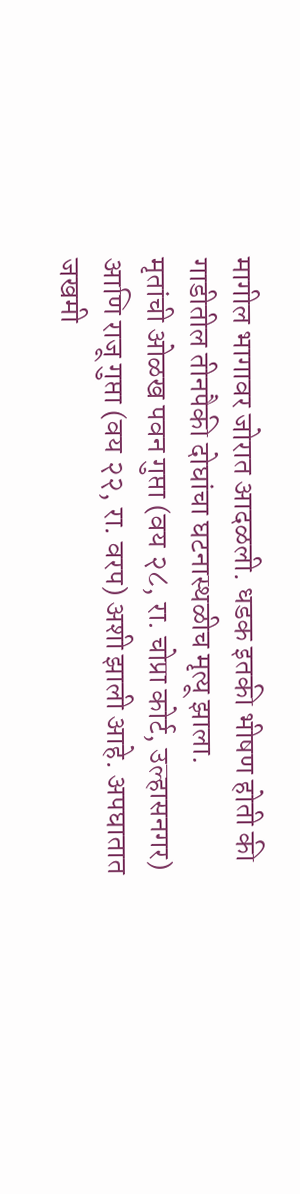मागील भागावर जोरात आदळली. धडक इतकी भीषण होती की गाडीतील तीनपैकी दोघांचा घटनास्थळीच मृत्यू झाला.
मृतांची ओळख पवन गुप्ता (वय २८, रा. चोप्रा कोर्ट, उल्हासनगर) आणि राजू गुप्ता (वय २२, रा. वरप) अशी झाली आहे. अपघातात जखमी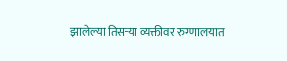झालेल्या तिसऱ्या व्यक्तीवर रुग्णालयात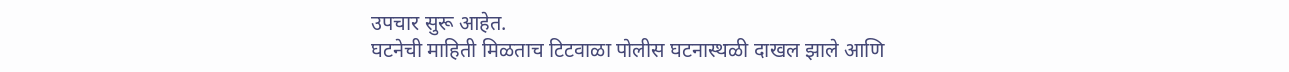उपचार सुरू आहेत.
घटनेची माहिती मिळताच टिटवाळा पोलीस घटनास्थळी दाखल झाले आणि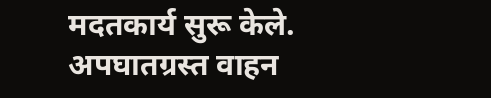मदतकार्य सुरू केले. अपघातग्रस्त वाहन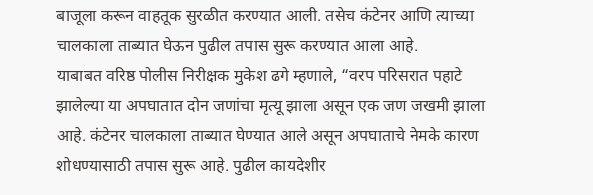बाजूला करून वाहतूक सुरळीत करण्यात आली. तसेच कंटेनर आणि त्याच्या चालकाला ताब्यात घेऊन पुढील तपास सुरू करण्यात आला आहे.
याबाबत वरिष्ठ पोलीस निरीक्षक मुकेश ढगे म्हणाले, “वरप परिसरात पहाटे झालेल्या या अपघातात दोन जणांचा मृत्यू झाला असून एक जण जखमी झाला आहे. कंटेनर चालकाला ताब्यात घेण्यात आले असून अपघाताचे नेमके कारण शोधण्यासाठी तपास सुरू आहे. पुढील कायदेशीर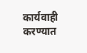कार्यवाही करण्यात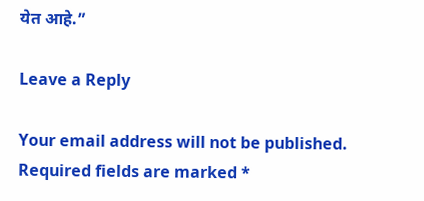येत आहे.”

Leave a Reply

Your email address will not be published. Required fields are marked *